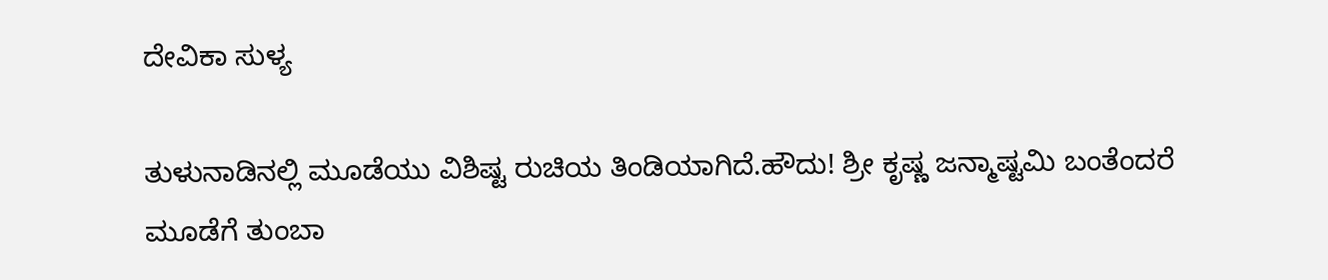ದೇವಿಕಾ ಸುಳ್ಯ

ತುಳುನಾಡಿನಲ್ಲಿ ಮೂಡೆಯು ವಿಶಿಷ್ಟ ರುಚಿಯ ತಿಂಡಿಯಾಗಿದೆ.ಹೌದು! ಶ್ರೀ ಕೃಷ್ಣ ಜನ್ಮಾಷ್ಟಮಿ ಬಂತೆಂದರೆ ಮೂಡೆಗೆ ತುಂಬಾ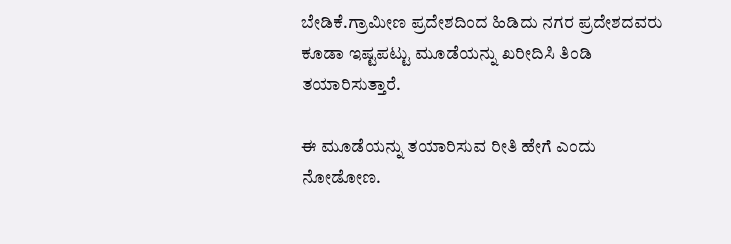ಬೇಡಿಕೆ.ಗ್ರಾಮೀಣ ಪ್ರದೇಶದಿಂದ ಹಿಡಿದು ನಗರ ಪ್ರದೇಶದವರು ಕೂಡಾ ಇಷ್ಟಪಟ್ಟು ಮೂಡೆಯನ್ನು ಖರೀದಿಸಿ ತಿಂಡಿ ತಯಾರಿಸುತ್ತಾರೆ.

ಈ ಮೂಡೆಯನ್ನು ತಯಾರಿಸುವ ರೀತಿ ಹೇಗೆ ಎಂದು ನೋಡೋಣ.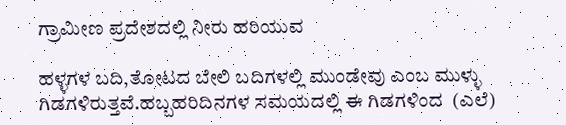ಗ್ರಾಮೀಣ ಪ್ರದೇಶದಲ್ಲಿ ನೀರು ಹರಿಯುವ

ಹಳ್ಳಗಳ ಬದಿ,ತೋಟದ ಬೇಲಿ ಬದಿಗಳಲ್ಲಿ ಮುಂಡೇವು ಎಂಬ ಮುಳ್ಳು ಗಿಡಗಳಿರುತ್ತವೆ.ಹಬ್ಬಹರಿದಿನಗಳ ಸಮಯದಲ್ಲಿ ಈ ಗಿಡಗಳಿಂದ  (ಎಲೆ)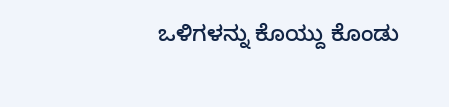ಒಳಿಗಳನ್ನು ಕೊಯ್ದು ಕೊಂಡು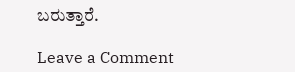ಬರುತ್ತಾರೆ.

Leave a Comment